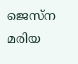ജെസ്‌ന മരിയ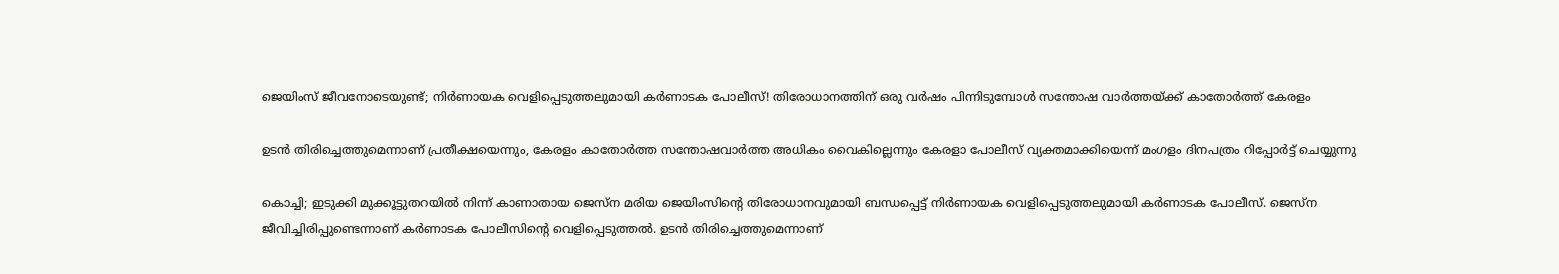ജെയിംസ് ജീവനോടെയുണ്ട്; നിര്‍ണായക വെളിപ്പെടുത്തലുമായി കര്‍ണാടക പോലീസ്! തിരോധാനത്തിന് ഒരു വര്‍ഷം പിന്നിടുമ്പോള്‍ സന്തോഷ വാര്‍ത്തയ്ക്ക് കാതോര്‍ത്ത് കേരളം

ഉടന്‍ തിരിച്ചെത്തുമെന്നാണ് പ്രതീക്ഷയെന്നും, കേരളം കാതോര്‍ത്ത സന്തോഷവാര്‍ത്ത അധികം വൈകില്ലെന്നും കേരളാ പോലീസ് വ്യക്തമാക്കിയെന്ന് മംഗളം ദിനപത്രം റിപ്പോര്‍ട്ട് ചെയ്യുന്നു

കൊച്ചി; ഇടുക്കി മുക്കൂട്ടുതറയില്‍ നിന്ന് കാണാതായ ജെസ്‌ന മരിയ ജെയിംസിന്റെ തിരോധാനവുമായി ബന്ധപ്പെട്ട് നിര്‍ണായക വെളിപ്പെടുത്തലുമായി കര്‍ണാടക പോലീസ്. ജെസ്‌ന ജീവിച്ചിരിപ്പുണ്ടെന്നാണ് കര്‍ണാടക പോലീസിന്റെ വെളിപ്പെടുത്തല്‍. ഉടന്‍ തിരിച്ചെത്തുമെന്നാണ്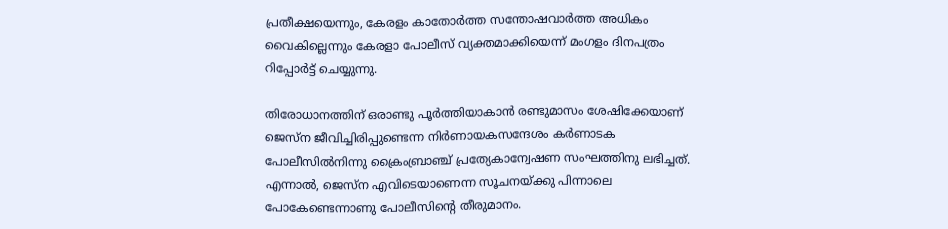പ്രതീക്ഷയെന്നും, കേരളം കാതോര്‍ത്ത സന്തോഷവാര്‍ത്ത അധികം വൈകില്ലെന്നും കേരളാ പോലീസ് വ്യക്തമാക്കിയെന്ന് മംഗളം ദിനപത്രം റിപ്പോര്‍ട്ട് ചെയ്യുന്നു.

തിരോധാനത്തിന് ഒരാണ്ടു പൂര്‍ത്തിയാകാന്‍ രണ്ടുമാസം ശേഷിക്കേയാണ് ജെസ്‌ന ജീവിച്ചിരിപ്പുണ്ടെന്ന നിര്‍ണായകസന്ദേശം കര്‍ണാടക പോലീസില്‍നിന്നു ക്രൈംബ്രാഞ്ച് പ്രത്യേകാന്വേഷണ സംഘത്തിനു ലഭിച്ചത്. എന്നാല്‍, ജെസ്‌ന എവിടെയാണെന്ന സൂചനയ്ക്കു പിന്നാലെ പോകേണ്ടെന്നാണു പോലീസിന്റെ തീരുമാനം.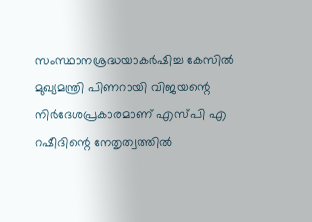സംസ്ഥാനശ്രദ്ധയാകര്‍ഷിച്ച കേസില്‍ മുഖ്യമന്ത്രി പിണറായി വിജയന്റെ നിര്‍ദേശപ്രകാരമാണ് എസ്പി എ റഷീദിന്റെ നേതൃത്വത്തില്‍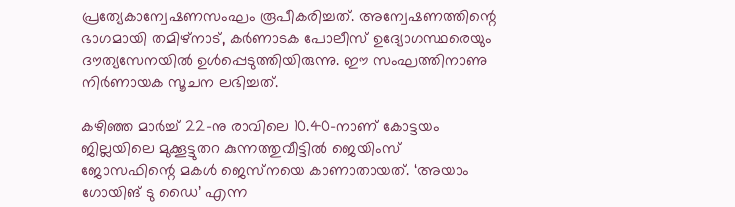പ്രത്യേകാന്വേഷണസംഘം രൂപീകരിച്ചത്. അന്വേഷണത്തിന്റെ ഭാഗമായി തമിഴ്‌നാട്, കര്‍ണാടക പോലീസ് ഉദ്യോഗസ്ഥരെയും ദൗത്യസേനയില്‍ ഉള്‍പ്പെടുത്തിയിരുന്നു. ഈ സംഘത്തിനാണു നിര്‍ണായക സൂചന ലഭിച്ചത്.

കഴിഞ്ഞ മാര്‍ച്ച് 22-നു രാവിലെ 10.40-നാണ് കോട്ടയം ജില്ലയിലെ മുക്കൂട്ടുതറ കുന്നത്തുവീട്ടില്‍ ജെയിംസ് ജോസഫിന്റെ മകള്‍ ജെസ്‌നയെ കാണാതായത്. ‘അയാം ഗോയിങ് ടു ഡൈ’ എന്ന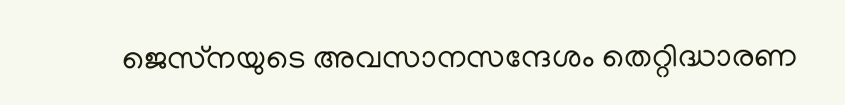ജെസ്‌നയുടെ അവസാനസന്ദേശം തെറ്റിദ്ധാരണ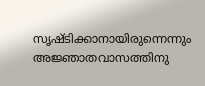സൃഷ്ടിക്കാനായിരുന്നെന്നും അജ്ഞാതവാസത്തിനു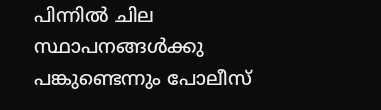പിന്നില്‍ ചില സ്ഥാപനങ്ങള്‍ക്കു പങ്കുണ്ടെന്നും പോലീസ്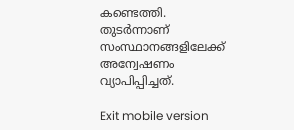കണ്ടെത്തി. തുടര്‍ന്നാണ് സംസ്ഥാനങ്ങളിലേക്ക് അന്വേഷണം വ്യാപിപ്പിച്ചത്.

Exit mobile version